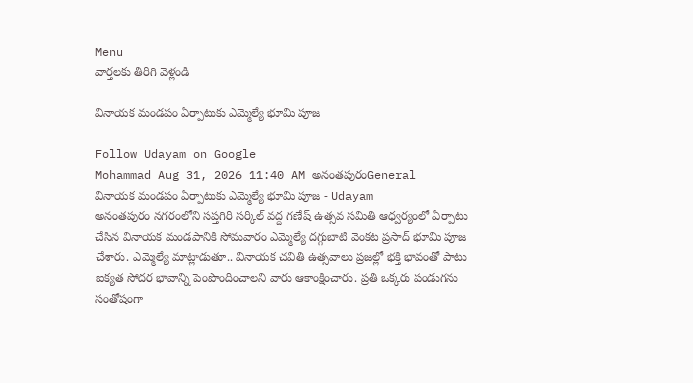Menu
వార్తలకు తిరిగి వెళ్లండి

వినాయక మండపం ఏర్పాటుకు ఎమ్మెల్యే భూమి పూజ

Follow Udayam on Google
Mohammad Aug 31, 2026 11:40 AM అనంతపురంGeneral
వినాయక మండపం ఏర్పాటుకు ఎమ్మెల్యే భూమి పూజ - Udayam
అనంతపురం నగరంలోని సప్తగిరి సర్కిల్ వద్ద గణేష్ ఉత్సవ సమితి ఆధ్వర్యంలో ఏర్పాటు చేసిన వినాయక మండపానికి సోమవారం ఎమ్మెల్యే దగ్గుబాటి వెంకట ప్రసాద్ భూమి పూజ చేశారు. ఎమ్మెల్యే మాట్లాడుతూ.. వినాయక చవితి ఉత్సవాలు ప్రజల్లో భక్తి భావంతో పాటు ఐక్యత సోదర భావాన్ని పెంపొందించాలని వారు ఆకాంక్షించారు. ప్రతి ఒక్కరు పండుగను సంతోషంగా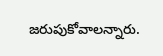జరుపుకోవాలన్నారు.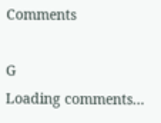Comments

G
Loading comments...